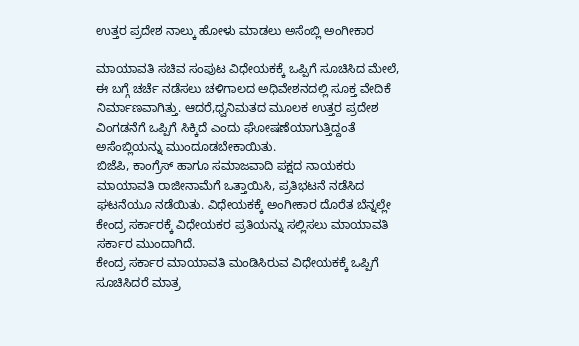ಉತ್ತರ ಪ್ರದೇಶ ನಾಲ್ಕು ಹೋಳು ಮಾಡಲು ಅಸೆಂಬ್ಲಿ ಅಂಗೀಕಾರ

ಮಾಯಾವತಿ ಸಚಿವ ಸಂಪುಟ ವಿಧೇಯಕಕ್ಕೆ ಒಪ್ಪಿಗೆ ಸೂಚಿಸಿದ ಮೇಲೆ, ಈ ಬಗ್ಗೆ ಚರ್ಚೆ ನಡೆಸಲು ಚಳಿಗಾಲದ ಅಧಿವೇಶನದಲ್ಲಿ ಸೂಕ್ತ ವೇದಿಕೆ ನಿರ್ಮಾಣವಾಗಿತ್ತು. ಆದರೆ,ಧ್ವನಿಮತದ ಮೂಲಕ ಉತ್ತರ ಪ್ರದೇಶ ವಿಂಗಡನೆಗೆ ಒಪ್ಪಿಗೆ ಸಿಕ್ಕಿದೆ ಎಂದು ಘೋಷಣೆಯಾಗುತ್ತಿದ್ದಂತೆ ಅಸೆಂಬ್ಲಿಯನ್ನು ಮುಂದೂಡಬೇಕಾಯಿತು.
ಬಿಜೆಪಿ, ಕಾಂಗ್ರೆಸ್ ಹಾಗೂ ಸಮಾಜವಾದಿ ಪಕ್ಷದ ನಾಯಕರು ಮಾಯಾವತಿ ರಾಜೀನಾಮೆಗೆ ಒತ್ತಾಯಿಸಿ, ಪ್ರತಿಭಟನೆ ನಡೆಸಿದ ಘಟನೆಯೂ ನಡೆಯಿತು. ವಿಧೇಯಕಕ್ಕೆ ಅಂಗೀಕಾರ ದೊರೆತ ಬೆನ್ನಲ್ಲೇ ಕೇಂದ್ರ ಸರ್ಕಾರಕ್ಕೆ ವಿಧೇಯಕರ ಪ್ರತಿಯನ್ನು ಸಲ್ಲಿಸಲು ಮಾಯಾವತಿ ಸರ್ಕಾರ ಮುಂದಾಗಿದೆ.
ಕೇಂದ್ರ ಸರ್ಕಾರ ಮಾಯಾವತಿ ಮಂಡಿಸಿರುವ ವಿಧೇಯಕಕ್ಕೆ ಒಪ್ಪಿಗೆ ಸೂಚಿಸಿದರೆ ಮಾತ್ರ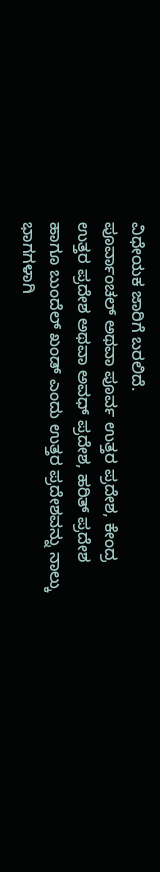ವಿಧೇಯಕ ಜಾರಿಗೆ ಬರಲಿದೆ.
ಪೂರ್ವಾಂಚಲ್ ಅಥವಾ ಪೂರ್ವ ಉತ್ತರ ಪ್ರದೇಶ, ಕೇಂದ್ರ ಉತ್ತರ ಪ್ರದೇಶ ಅಥವಾ ಅವಧ್ ಪ್ರದೇಶ, ಹರಿತ್ ಪ್ರದೇಶ ಹಾಗೂ ಬುಂದೆಲ್ ಖಂಡ್ ಎಂದು ಉತ್ತರ ಪ್ರದೇಶವನ್ನು ನಾಲ್ಕು ಭಾಗಗಳಾಗಿ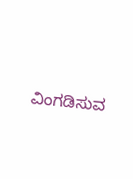ವಿಂಗಡಿಸುವ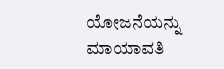ಯೋಜನೆಯನ್ನು ಮಾಯಾವತಿ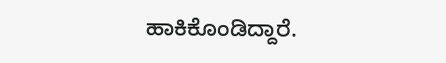ಹಾಕಿಕೊಂಡಿದ್ದಾರೆ.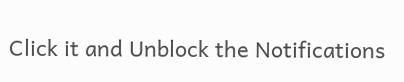Click it and Unblock the Notifications